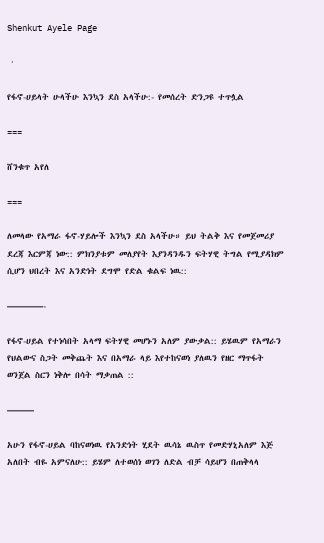Shenkut Ayele Page

 ·

የፋኖ-ሀይላት ሁላችሁ እንኳን ደስ አላችሁ:- የመሰረት ድንጋዩ ተጥሏል

===

ሸንቁጥ አየለ

===

ለመላው የአማራ ፋኖ-ሃይሎች እንኳን ደስ አላችሁ። ይህ ትልቅ እና የመጀመሪያ ደረጃ እርምጃ ነው:: ምክንያቱም መለያየት እያንዳንዱን ፍትሃዊ ትግል የሚያዳክም ሲሆን ህበረት እና አንድነት ደግሞ የድል ቁልፍ ነዉ::

————-

የፋኖ-ሀይል የተነሳበት አላማ ፍትሃዊ መሆኑን አለም ያውቃል:: ይሄዉም የአማራን የህልውና ስጋት መቅጨት እና በአማራ ላይ እየተከናወነ ያለዉን የዘር ማጥፋት ወንጀል ስርን ነቅሎ በሳት ማቃጠል ::

———

አሁን የፋኖ-ሀይል ባከናወነዉ የአንድነት ሂደት ዉሳኔ ዉስጥ የመድሃኒአለም እጅ አለበት ብዬ አምናለሁ:: ይሄም ለተወሰነ ወገን ለድል ብቻ ሳይሆን በጠቅላላ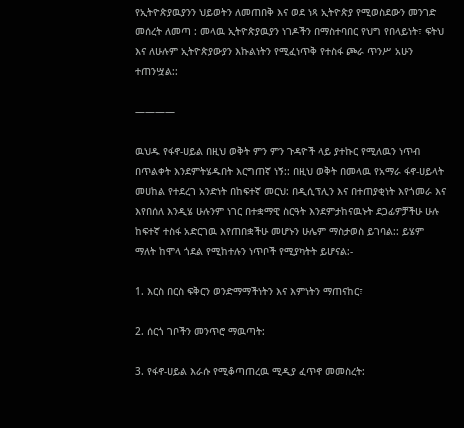የኢትዮጵያዉያንን ህይወትን ለመጠበቅ እና ወደ ነጻ ኢትዮጵያ የሚወስደውን መንገድ መሰረት ለመጣ : መላዉ ኢትዮጵያዉያን ነገዶችን በማስተባበር የህግ የበላይነት፣ ፍትህ እና ለሁሉም ኢትዮጵያውያን እኩልነትን የሚፈነጥቅ የተስፋ ጮራ ጥንሥ አሁን ተጠንሧል::

————

ዉህዱ የፋኖ-ሀይል በዚህ ወቅት ምን ምን ጉዳዮች ላይ ያተኩር የሚለዉን ነጥብ በጥልቀት እንደምትሄዱበት እርግጠኛ ነኝ:: በዚህ ወቅት በመላዉ የአማራ ፋኖ-ሀይላት መሀከል የተደረገ አንድነት በከፍተኛ መርህ: በዲሲፕሊን እና በተጠያቂነት እየጎመራ እና እየበሰለ እንዲሄ ሁሉንም ነገር በተቋማዊ ስርዓት እንደምታከናዉኑት ደጋፊዎቻችሁ ሁሉ ከፍተኛ ተስፋ አድርገዉ እየጠበቋችሁ መሆኑን ሁሌም ማስታወስ ይገባል:: ይሄም ማለት ከሞላ ጎደል የሚከተሉን ነጥቦች የሚያካትት ይሆናል:-

1. እርስ በርስ ፍቅርን ወንድማማችነትን እና እምነትን ማጠናከር፣

2. ሰርጎ ገቦችን መንጥሮ ማዉጣት:

3. የፋኖ-ሀይል እራሱ የሚቆጣጠረዉ ሚዲያ ፈጥኖ መመስረት: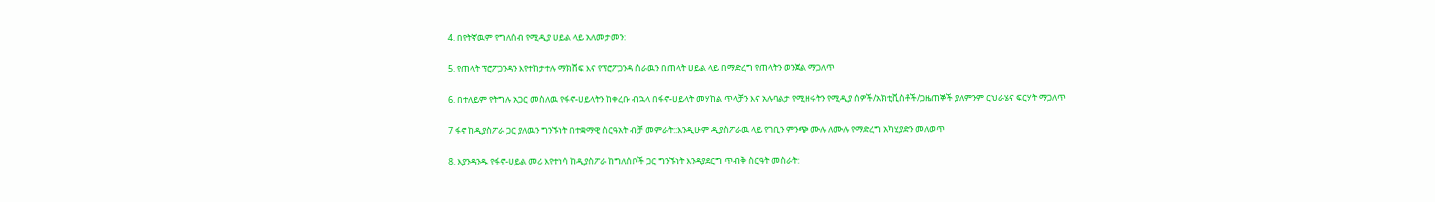4. በየትኛዉም የግለሰብ የሚዲያ ሀይል ላይ አለመታመን:

5. የጠላት ፕሮፖጋንዳን እየተከታተሉ ማክሸፍ እና የፕሮፖጋንዳ ስራዉን በጠላት ሀይል ላይ በማድረግ የጠላትን ወንጀል ማጋለጥ

6. በተለይም የትግሉ አጋር መስለዉ የፋኖ-ሀይላትን ከቀረቡ ብኋላ በፋኖ-ሀይላት መሃከል ጥላቻን እና አሉባልታ የሚዘሩትን የሚዲያ ሰዎች/አክቲቪስቶች/ጋዜጠኞች ያለምንም ርህራሄና ፍርሃት ማጋለጥ

7 ፋኖ ከዲያስፖራ ጋር ያለዉን ግንኙነት በተቋማዊ ስርዓአት ብቻ መምራት::እንዲሁም ዲያስፖራዉ ላይ የገቢን ምንጭ ሙሉ ለሙሉ የማድረግ አካሂያድን መለወጥ

8. እያንዳንዱ የፋኖ-ሀይል መሪ እየተነሳ ከዲያስፖራ ከግለሰቦች ጋር ግንኙነት እንዳያደርግ ጥብቅ ስርዓት መስራት: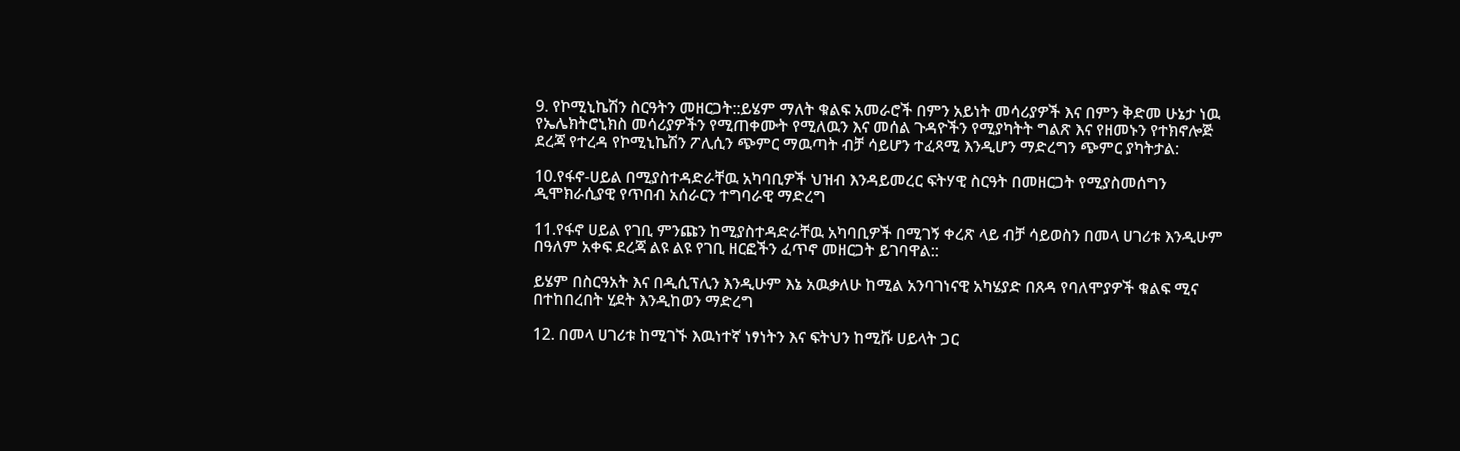9. የኮሚኒኬሽን ስርዓትን መዘርጋት::ይሄም ማለት ቁልፍ አመራሮች በምን አይነት መሳሪያዎች እና በምን ቅድመ ሁኔታ ነዉ የኤሌክትሮኒክስ መሳሪያዎችን የሚጠቀሙት የሚለዉን እና መሰል ጉዳዮችን የሚያካትት ግልጽ እና የዘመኑን የተክኖሎጅ ደረጃ የተረዳ የኮሚኒኬሽን ፖሊሲን ጭምር ማዉጣት ብቻ ሳይሆን ተፈጻሚ እንዲሆን ማድረግን ጭምር ያካትታል:

10.የፋኖ-ሀይል በሚያስተዳድራቸዉ አካባቢዎች ህዝብ እንዳይመረር ፍትሃዊ ስርዓት በመዘርጋት የሚያስመሰግን ዲሞክራሲያዊ የጥበብ አሰራርን ተግባራዊ ማድረግ

11.የፋኖ ሀይል የገቢ ምንጩን ከሚያስተዳድራቸዉ አካባቢዎች በሚገኝ ቀረጽ ላይ ብቻ ሳይወስን በመላ ሀገሪቱ እንዲሁም በዓለም አቀፍ ደረጃ ልዩ ልዩ የገቢ ዘርፎችን ፈጥኖ መዘርጋት ይገባዋል::

ይሄም በስርዓአት እና በዲሲፕሊን እንዲሁም እኔ አዉቃለሁ ከሚል አንባገነናዊ አካሄያድ በጸዳ የባለሞያዎች ቁልፍ ሚና በተከበረበት ሂደት እንዲከወን ማድረግ

12. በመላ ሀገሪቱ ከሚገኙ እዉነተኛ ነፃነትን እና ፍትህን ከሚሹ ሀይላት ጋር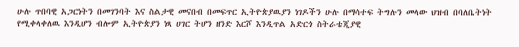ሁሉ ጥበባዊ አጋርነትን በመገንባት እና ስልታዊ መናበብ በመፍጥር ኢትዮጵያዉያን ነገዶችን ሁሉ በማሳተፍ ትግሉን መላው ህዝብ በባለቤትነት የሚቀላቀለዉ እንዲሆን ብሎም ኢትዮጵያን ነጻ ሀገር ትሆን ዘንድ እርሾ እንዲጥል አድርጎ ስትራቴጂያዊ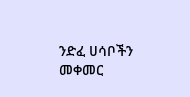ንድፈ ሀሳቦችን መቀመር